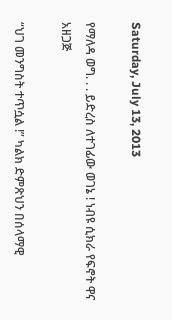Saturday, July 13, 2013

የማለዳ ወግ. . . ይድረስ ለተገፊው ወገኔ ! ነብዩ ሲክራ የፍኖት ዋና አዘጋጅ

“ህገ መንግስት ተጥሷል !” ካልክ ድምጽህን በሰላማዊ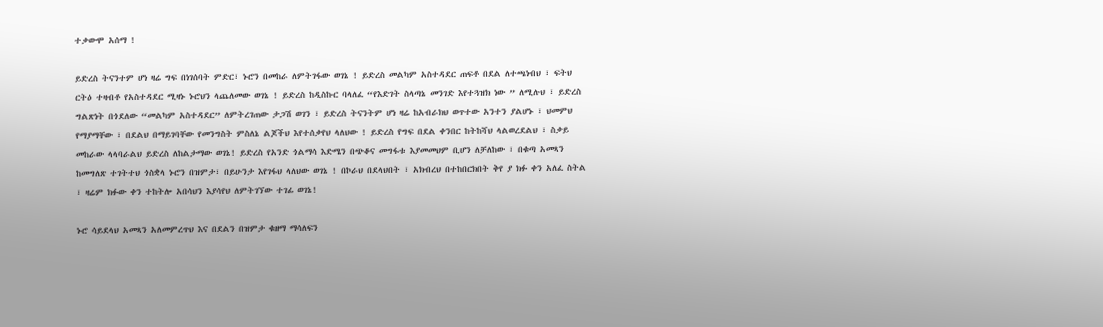ተቃውሞ አሰማ !

ይድረስ ትናንተም ሆነ ዛሬ ግፍ በነገሰባት ምድር፣ ኑሮን በመከራ ለምትገፋው ወገኔ ! ይድረስ መልካም አስተዳደር ጠፍቶ በደል ለተጫነብህ ፣ ፍትህ ርትዕ ተዛብቶ የአስተዳደር ሚዛኑ ኑሮህን ላጨለመው ወገኔ ! ይድረስ ከዲስኩር ባላለፈ “የእድገት ስላጣኔ መንገድ እየተጓዝክ ነው ” ለሚሉህ ፣ ይድረስ ግልጽነት በጎደለው “መልካም አስተዳደር” ለምትረገጠው ታጋሽ ወገን ፣ ይድረስ ትናንትም ሆነ ዛሬ ከአብራክህ ወጥተው አንተን ያልሆኑ ፣ ህመምህ የማያማቸው ፣ በደልህ በማይገባቸው የመንግስት ምስለኔ ልጆችህ እየተሰቃየህ ላለህው ! ይድረስ የግፍ በደል ቀንበር ከትከሻህ ላልወረደልህ ፣ ስቃይ መከራው ላላባራልህ ይድረስ ለከልታማው ወገኔ! ይድረስ የአንድ ጎልማሳ እድሜን በጭቆና መግፋቱ እያመመህም ቢሆን ለቻለከው ፣ በቁጣ አመጻን ከመግለጽ ተገትተህ ጎስቋላ ኑሮን በዝምታ፣ በይሁንታ እየገፋህ ላለህው ወገኔ ! በኮራህ በደላህበት ፣ አክብረህ በተከበርክበት ቅየ ያ ክፉ ቀን አለፈ ስትል ፣ ዛሬም ክፉው ቀን ተከትሎ አበሳህን እያሳየህ ለምትገኘው ተገፊ ወገኔ!

ኑሮ ሳይደላህ አመጻን አለመምረጥህ እና በደልን በዝምታ ቁዘማ ማሳለፍን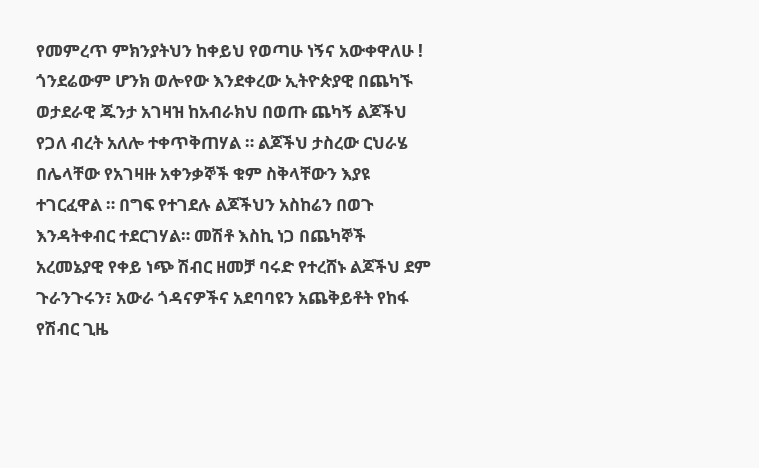የመምረጥ ምክንያትህን ከቀይህ የወጣሁ ነኝና አውቀዋለሁ ! ጎንደሬውም ሆንክ ወሎየው እንደቀረው ኢትዮጵያዊ በጨካኙ ወታደራዊ ጁንታ አገዛዝ ከአብራክህ በወጡ ጨካኝ ልጆችህ የጋለ ብረት አለሎ ተቀጥቅጠሃል ። ልጆችህ ታስረው ርህራሄ በሌላቸው የአገዛዙ አቀንቃኞች ቁም ስቅላቸውን እያዩ ተገርፈዋል ። በግፍ የተገደሉ ልጆችህን አስከሬን በወጉ እንዳትቀብር ተደርገሃል። መሽቶ እስኪ ነጋ በጨካኞች አረመኔያዊ የቀይ ነጭ ሽብር ዘመቻ ባሩድ የተረሸኑ ልጆችህ ደም ጉራንጉሩን፣ አውራ ጎዳናዎችና አደባባዩን አጨቅይቶት የከፋ የሽብር ጊዜ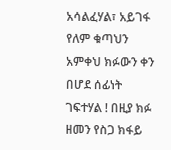አሳልፈሃል፣ አይገፋ የለም ቁጣህን አምቀህ ክፉውን ቀን በሆደ ሰፊነት ገፍተሃል ! በዚያ ክፉ ዘመን የስጋ ክፋይ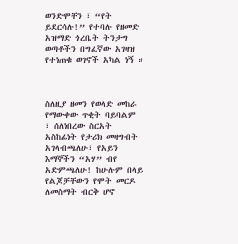ወንድሞቸን ፣ “የት ይደርሳሉ!” የተባሉ የዘመድ አዝማድ ጎረቤት ትንታግ ወጣቶችን በግፈኛው አገዛዝ የተነጠቁ ወገኖች አካል ነኝ ።



ስለዚያ ዘመን የወላድ መከራ የማውቀው ጥቂት ባይባልም ፣ ሰለነበረው ስርአት አስከፊነት የታሪክ መዛግብት አገላብጫለሁ፣ የአይን እማኞችን “አሃ” ብየ አድምጫለሁ! ከሁሉም በላይ የልጆቻቸውን የሞት መርዶ ለመስማት ብርቅ ሆኖ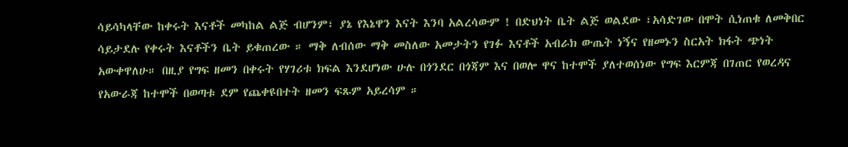ሳይሳካላቸው ከቀሩት እናቶች መካከል ልጅ ብሆንም፣ ያኔ የእኔዋን እናት እንባ አልረሳውም ! በድህነት ቤት ልጅ ወልደው ፣አሳድገው በሞት ሲነጠቁ ለመቅበር ሳይታደሉ የቀሩት እናቶችን ቤት ይቁጠረው ። ማቅ ለብሰው ማቅ መስለው አመታትን የገፉ እናቶች አብራክ ውጤት ነኝና የዘመኑን ስርአት ክፋት ጭነት አውቀዋለሁ። በዚያ የግፍ ዘመን በቀሩት የሃገሪቱ ክፍል እንደሆነው ሁሉ በጎንደር በጎጃም እና በወሎ ዋና ከተሞች ያለተወሰነው የግፍ እርምጃ በገጠር የወረዳና የአውራጃ ከተሞች በወጣቱ ደም የጨቀዩበተት ዘመን ፍጹም አይረሳም ።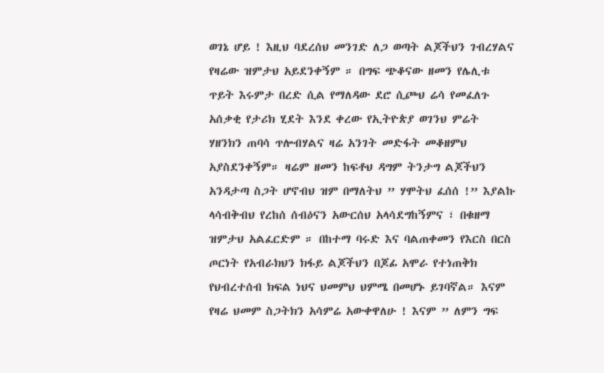ወገኔ ሆይ ! እዚህ ባደረሰህ መንገድ ለጋ ወጣት ልጆችህን ገብረሃልና የዛሬው ዝምታህ አይደንቀኝም ። በግፍ ጭቆናው ዘመን የሌሊቱ ጥይት እሩምታ በረድ ሲል የማለዳው ደሮ ሲጮህ ሬሳ የመፈለጉ አሰቃቂ የታሪክ ሂደት እንደ ቀረው የኢትዮጵያ ወገንህ ምሬት ሃዘንክን ጠባሳ ጥሎብሃልና ዛሬ አንገት መድፋት መቆዘምህ አያስደንቀኝም። ዛሬም ዘመን ከፍቶህ ዳግም ትንታግ ልጆችህን አንዳታጣ ስጋት ሆኖብህ ዝም በማለትህ ” ሃሞትህ ፈሰሰ !” እያልኩ ላሳብቅብህ የረከሰ ሰብዕናን አውርሰህ አላሳደግከኝምና ፣ በቁዘማ ዝምታህ አልፈርድም ። በከተማ ባሩድ እና ባልጠቀመን የእርስ በርስ ጦርነት የአብራክህን ክፋይ ልጆችህን በጆፊ አሞራ የተነጠቅክ የህብረተሰብ ክፍል ነህና ህመምህ ህምሜ በመሆኑ ይገባኛል። እናም የዛሬ ህመም ስጋትክን አሳምሬ አውቀዋለሁ ! እናም ” ለምን ግፍ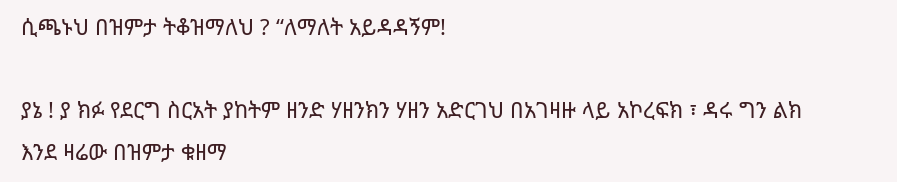ሲጫኑህ በዝምታ ትቆዝማለህ ? “ለማለት አይዳዳኝም!

ያኔ ! ያ ክፉ የደርግ ስርአት ያከትም ዘንድ ሃዘንክን ሃዘን አድርገህ በአገዛዙ ላይ አኮረፍክ ፣ ዳሩ ግን ልክ እንደ ዛሬው በዝምታ ቁዘማ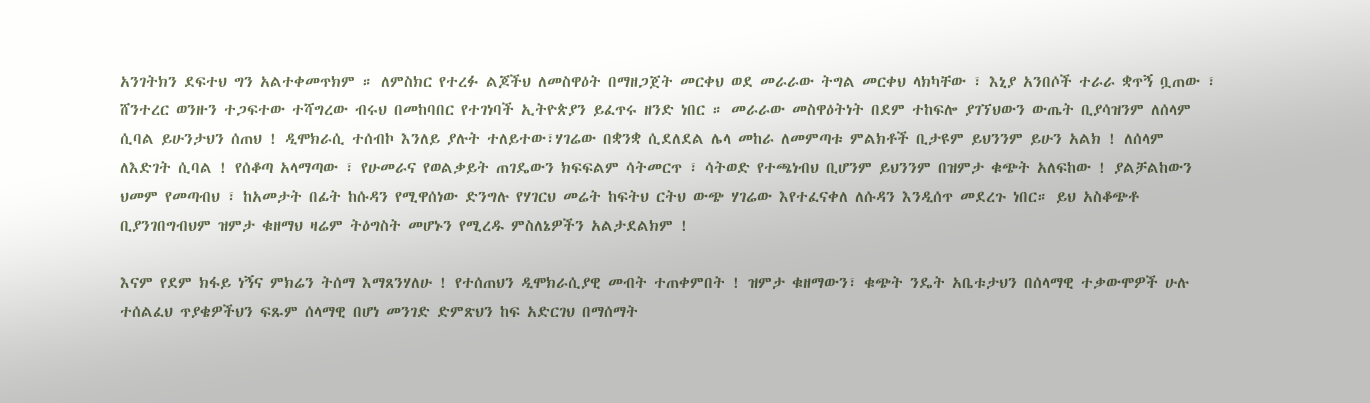አንገትክን ደፍተህ ግን አልተቀመጥክም ። ለምስክር የተረፉ ልጆችህ ለመስዋዕት በማዘጋጀት መርቀህ ወደ መራራው ትግል መርቀህ ላክካቸው ፣ እኒያ አንበሶች ተራራ ቋጥኝ ቧጠው ፣ ሸንተረር ወንዙን ተጋፍተው ተሻግረው ብሩህ በመከባበር የተገነባች ኢትዮጵያን ይፈጥሩ ዘንድ ነበር ። መራራው መስዋዕትነት በደም ተከፍሎ ያገኘህውን ውጤት ቢያሳዝንም ለሰላም ሲባል ይሁንታህን ሰጠህ ! ዲሞክራሲ ተሰብኮ እንለይ ያሉት ተለይተው፣ሃገሬው በቋንቋ ሲደለደል ሌላ መከራ ለመምጣቱ ምልክቶች ቢታዩም ይህንንም ይሁን አልክ ! ለሰላም ለእድገት ሲባል ! የሰቆጣ አላማጣው ፣ የሁመራና የወልቃይት ጠገዴውን ክፍፍልም ሳትመርጥ ፣ ሳትወድ የተጫነብህ ቢሆንም ይህንንም በዝምታ ቁጭት አለፍከው ! ያልቻልከውን ህመም የመጣብህ ፣ ከአመታት በፊት ከሱዳን የሚዋሰነው ድንግሉ የሃገርህ መሬት ከፍትህ ርትህ ውጭ ሃገሬው እየተፈናቀለ ለሱዳን እንዲሰጥ መደረጉ ነበር። ይህ አስቆጭቶ ቢያንገበግብህም ዝምታ ቁዘማህ ዛሬም ትዕግስት መሆኑን የሚረዱ ምስለኔዎችን አልታደልክም !

እናም የደም ክፋይ ነኝና ምክሬን ትሰማ እማጸንሃለሁ ! የተሰጠህን ዲሞክራሲያዊ መብት ተጠቀምበት ! ዝምታ ቁዘማውን፣ ቁጭት ንዴት አቤቱታህን በሰላማዊ ተቃውሞዎች ሁሉ ተሰልፈህ ጥያቄዎችህን ፍጹም ሰላማዊ በሆነ መንገድ ድምጽህን ከፍ አድርገህ በማሰማት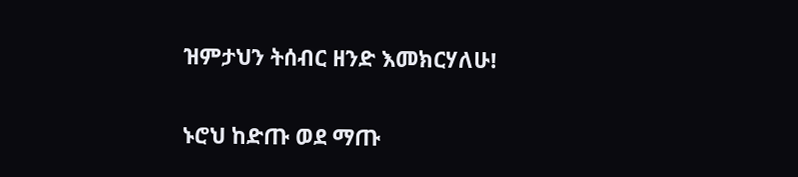ዝምታህን ትሰብር ዘንድ እመክርሃለሁ!

ኑሮህ ከድጡ ወደ ማጡ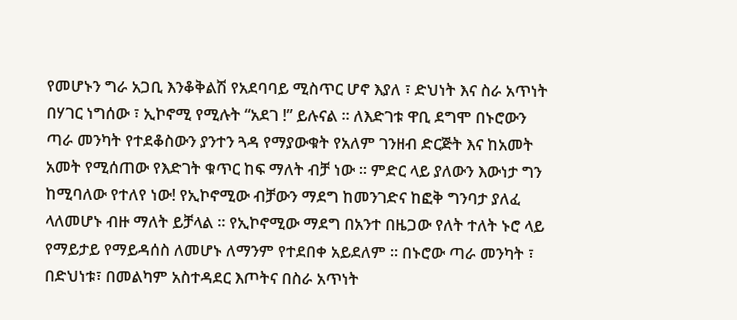የመሆኑን ግራ አጋቢ እንቆቅልሽ የአደባባይ ሚስጥር ሆኖ እያለ ፣ ድህነት እና ስራ አጥነት በሃገር ነግሰው ፣ ኢኮኖሚ የሚሉት “አደገ !” ይሉናል ። ለእድገቱ ዋቢ ደግሞ በኑሮውን ጣራ መንካት የተደቆስውን ያንተን ጓዳ የማያውቁት የአለም ገንዘብ ድርጅት እና ከአመት አመት የሚሰጠው የእድገት ቁጥር ከፍ ማለት ብቻ ነው ። ምድር ላይ ያለውን እውነታ ግን ከሚባለው የተለየ ነው! የኢኮኖሚው ብቻውን ማደግ ከመንገድና ከፎቅ ግንባታ ያለፈ ላለመሆኑ ብዙ ማለት ይቻላል ። የኢኮኖሚው ማደግ በአንተ በዜጋው የለት ተለት ኑሮ ላይ የማይታይ የማይዳሰስ ለመሆኑ ለማንም የተደበቀ አይደለም ። በኑሮው ጣራ መንካት ፣ በድህነቱ፣ በመልካም አስተዳደር እጦትና በስራ አጥነት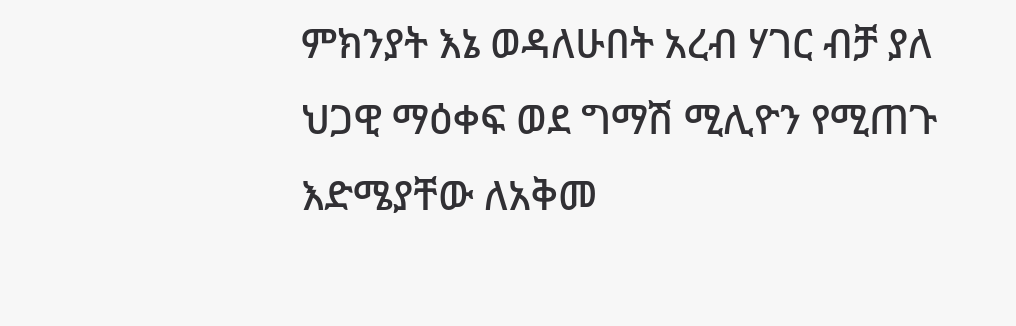ምክንያት እኔ ወዳለሁበት አረብ ሃገር ብቻ ያለ ህጋዊ ማዕቀፍ ወደ ግማሽ ሚሊዮን የሚጠጉ እድሜያቸው ለአቅመ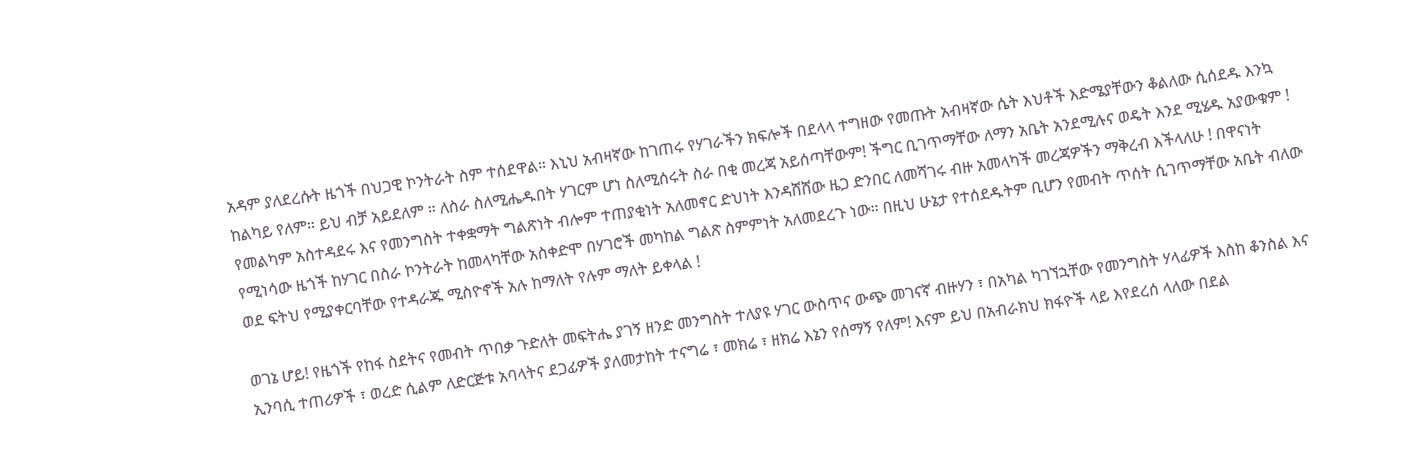አዳም ያለደረሱት ዜጎች በህጋዊ ኮንትራት ስም ተሰደዋል። እኒህ አብዛኛው ከገጠሩ የሃገራችን ክፍሎች በደላላ ተግዘው የመጡት አብዛኛው ሴት እህቶች እድሜያቸውን ቆልለው ሲሰደዱ እንኳ ከልካይ የለም። ይህ ብቻ አይደለም ። ለስራ ስለሚሔዱበት ሃገርም ሆነ ስለሚሰሩት ስራ በቂ መረጃ አይሰጣቸውም! ችግር ቢገጥማቸው ለማን አቤት አንደሚሉና ወዴት እንደ ሚሄዱ አያውቁም ! የመልካም አስተዳደሩ እና የመንግስት ተቀቋማት ግልጽነት ብሎም ተጠያቂነት አለመኖር ድህነት እንዳሸሸው ዜጋ ድንበር ለመሻገሩ ብዙ አመላካች መረጃዎችን ማቅረብ እችላለሁ ! በዋናነት የሚነሳው ዜጎች ከሃገር በስራ ኮንትራት ከመላካቸው አስቀድሞ በሃገሮች መካከል ግልጽ ስምምነት አለመደረጉ ነው። በዚህ ሁኔታ የተሰደዱትም ቢሆን የመብት ጥሰት ሲገጥማቸው አቤት ብለው ወደ ፍትህ የሚያቀርባቸው የተዳራጁ ሚስዮኖች አሉ ከማለት የሉም ማለት ይቀላል !

ወገኔ ሆይ! የዜጎች የከፋ ስደትና የመብት ጥበቃ ጉድለት መፍትሔ ያገኝ ዘንድ መንግስት ተለያዩ ሃገር ውስጥና ውጭ መገናኛ ብዙሃን ፣ በአካል ካገኘኋቸው የመንግስት ሃላፊዎች እስከ ቆንስል እና ኢንባሲ ተጠሪዎች ፣ ወረድ ሲልም ለድርጅቱ አባላትና ደጋፊዎች ያለመታከት ተናግሬ ፣ መክሬ ፣ ዘክሬ እኔን የሰማኝ የለም! እናም ይህ በአብራክህ ክፋዮች ላይ እየደረሰ ላለው በደል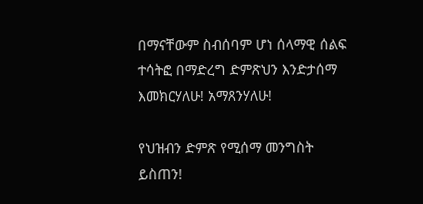በማናቸውም ስብሰባም ሆነ ሰላማዊ ሰልፍ ተሳትፎ በማድረግ ድምጽህን እንድታሰማ እመክርሃለሁ! አማጸንሃለሁ!

የህዝብን ድምጽ የሚሰማ መንግስት ይስጠን!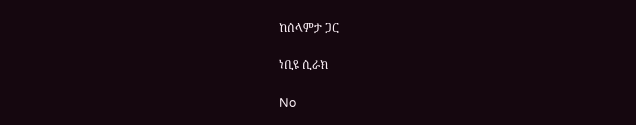ከሰላምታ ጋር

ነቢዩ ሲራክ

No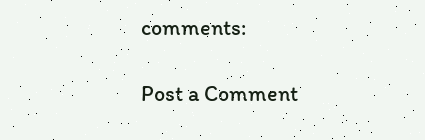comments:

Post a Comment